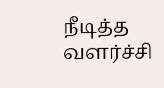நீடித்த வளர்ச்சி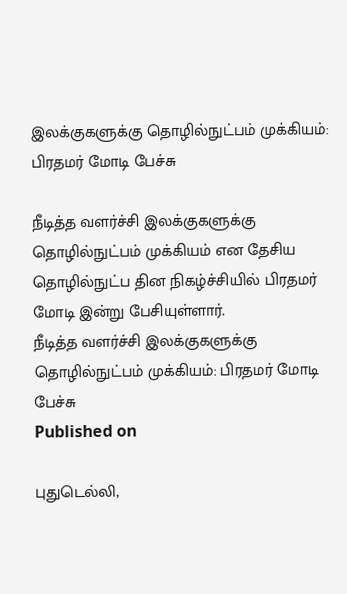இலக்குகளுக்கு தொழில்நுட்பம் முக்கியம்: பிரதமர் மோடி பேச்சு

நீடித்த வளர்ச்சி இலக்குகளுக்கு தொழில்நுட்பம் முக்கியம் என தேசிய தொழில்நுட்ப தின நிகழ்ச்சியில் பிரதமர் மோடி இன்று பேசியுள்ளார்.
நீடித்த வளர்ச்சி இலக்குகளுக்கு தொழில்நுட்பம் முக்கியம்: பிரதமர் மோடி பேச்சு
Published on

புதுடெல்லி,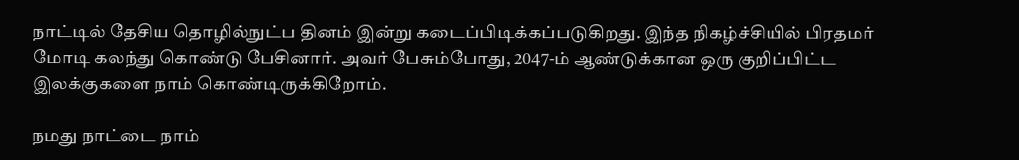நாட்டில் தேசிய தொழில்நுட்ப தினம் இன்று கடைப்பிடிக்கப்படுகிறது. இந்த நிகழ்ச்சியில் பிரதமர் மோடி கலந்து கொண்டு பேசினார். அவர் பேசும்போது, 2047-ம் ஆண்டுக்கான ஒரு குறிப்பிட்ட இலக்குகளை நாம் கொண்டிருக்கிறோம்.

நமது நாட்டை நாம்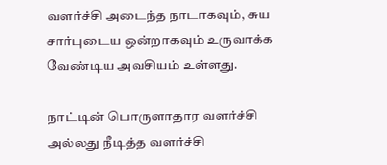வளர்ச்சி அடைந்த நாடாகவும், சுய சார்புடைய ஒன்றாகவும் உருவாக்க வேண்டிய அவசியம் உள்ளது.

நாட்டின் பொருளாதார வளர்ச்சி அல்லது நீடித்த வளர்ச்சி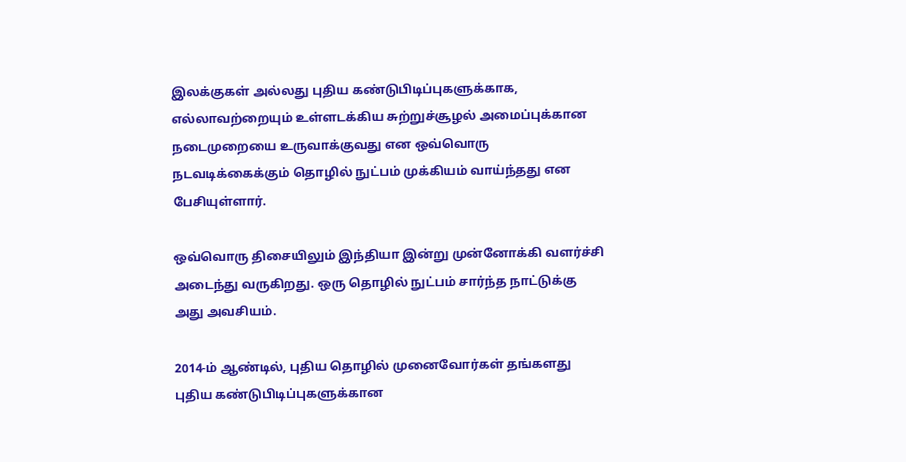இலக்குகள் அல்லது புதிய கண்டுபிடிப்புகளுக்காக, எல்லாவற்றையும் உள்ளடக்கிய சுற்றுச்சூழல் அமைப்புக்கான நடைமுறையை உருவாக்குவது என ஒவ்வொரு நடவடிக்கைக்கும் தொழில் நுட்பம் முக்கியம் வாய்ந்தது என பேசியுள்ளார்.

ஒவ்வொரு திசையிலும் இந்தியா இன்று முன்னோக்கி வளர்ச்சி அடைந்து வருகிறது. ஒரு தொழில் நுட்பம் சார்ந்த நாட்டுக்கு அது அவசியம்.

2014-ம் ஆண்டில், புதிய தொழில் முனைவோர்கள் தங்களது புதிய கண்டுபிடிப்புகளுக்கான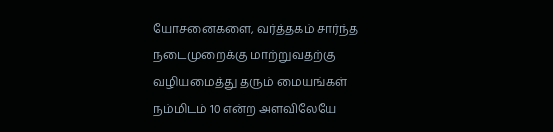யோசனைகளை, வர்த்தகம் சார்ந்த நடைமுறைக்கு மாற்றுவதற்கு வழியமைத்து தரும் மையங்கள் நம்மிடம் 10 என்ற அளவிலேயே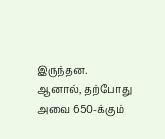இருந்தன. ஆனால், தற்போது அவை 650-க்கும்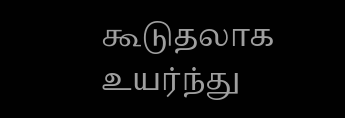கூடுதலாக உயர்ந்து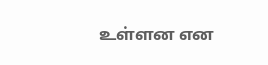உள்ளன என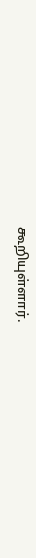கூறியுள்ளார்.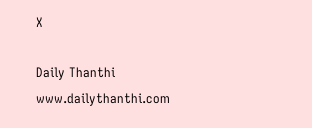X

Daily Thanthi
www.dailythanthi.com